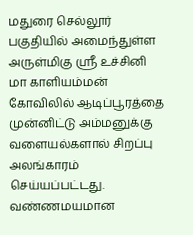மதுரை செல்லூர் பகுதியில் அமைந்துள்ள அருள்மிகு ஸ்ரீ உச்சினி மா காளியம்மன் கோவிலில் ஆடிப்பூரத்தை முன்னிட்டு அம்மனுக்கு வளையல்களால் சிறப்பு அலங்காரம் செய்யப்பட்டது. வண்ணமயமான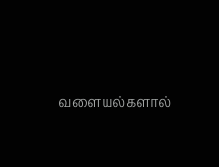வளையல்களால்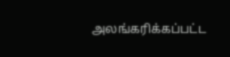அலங்கரிக்கப்பட்ட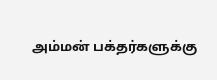அம்மன் பக்தர்களுக்கு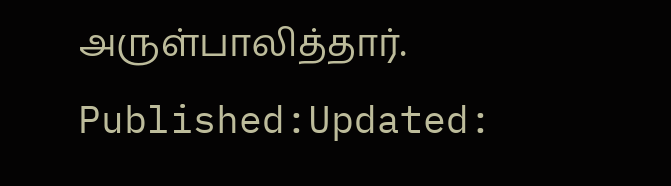அருள்பாலித்தார்.
Published:Updated: